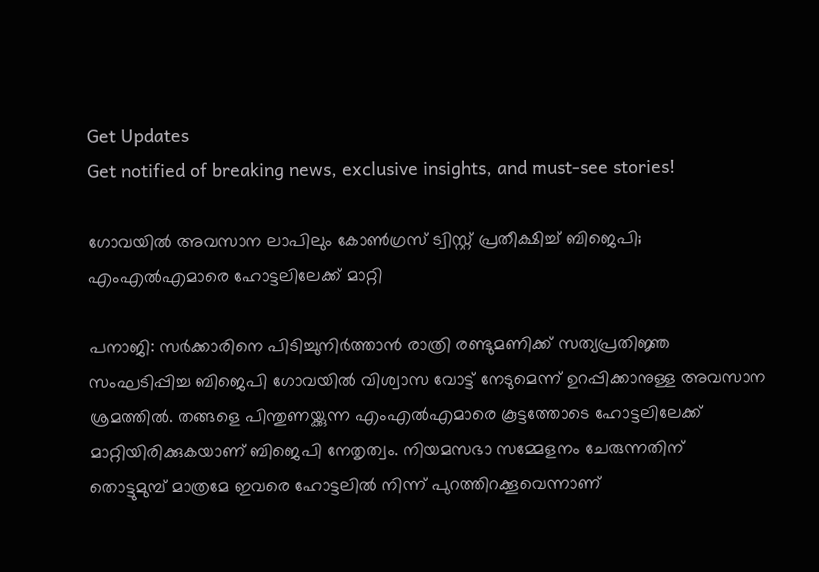Get Updates
Get notified of breaking news, exclusive insights, and must-see stories!

ഗോവയില്‍ അവസാന ലാപിലും കോണ്‍ഗ്രസ് ട്വിസ്റ്റ് പ്രതീക്ഷിച്ച് ബിജെപി; എംഎല്‍എമാരെ ഹോട്ടലിലേക്ക് മാറ്റി

പനാജി: സര്‍ക്കാരിനെ പിടിച്ചുനിര്‍ത്താന്‍ രാത്രി രണ്ടുമണിക്ക് സത്യപ്രതിജ്ഞ സംഘടിപ്പിച്ച ബിജെപി ഗോവയില്‍ വിശ്വാസ വോട്ട് നേടുമെന്ന് ഉറപ്പിക്കാനുള്ള അവസാന ശ്രമത്തില്‍. തങ്ങളെ പിന്തുണയ്ക്കുന്ന എംഎല്‍എമാരെ കൂട്ടത്തോടെ ഹോട്ടലിലേക്ക് മാറ്റിയിരിക്കുകയാണ് ബിജെപി നേതൃത്വം. നിയമസഭാ സമ്മേളനം ചേരുന്നതിന് തൊട്ടുമുമ്പ് മാത്രമേ ഇവരെ ഹോട്ടലില്‍ നിന്ന് പുറത്തിറക്കൂവെന്നാണ്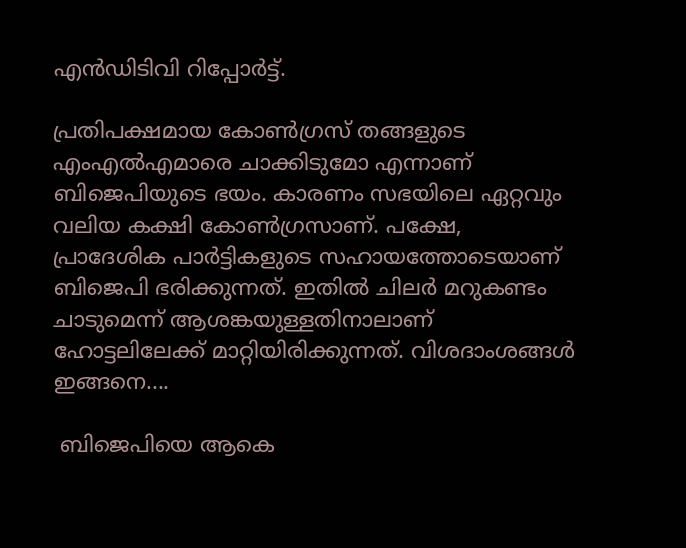എന്‍ഡിടിവി റിപ്പോര്‍ട്ട്.

പ്രതിപക്ഷമായ കോണ്‍ഗ്രസ് തങ്ങളുടെ എംഎല്‍എമാരെ ചാക്കിടുമോ എന്നാണ് ബിജെപിയുടെ ഭയം. കാരണം സഭയിലെ ഏറ്റവും വലിയ കക്ഷി കോണ്‍ഗ്രസാണ്. പക്ഷേ, പ്രാദേശിക പാര്‍ട്ടികളുടെ സഹായത്തോടെയാണ് ബിജെപി ഭരിക്കുന്നത്. ഇതില്‍ ചിലര്‍ മറുകണ്ടം ചാടുമെന്ന് ആശങ്കയുള്ളതിനാലാണ് ഹോട്ടലിലേക്ക് മാറ്റിയിരിക്കുന്നത്. വിശദാംശങ്ങള്‍ ഇങ്ങനെ....

 ബിജെപിയെ ആകെ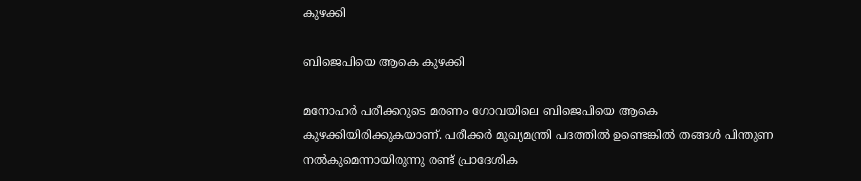കുഴക്കി

ബിജെപിയെ ആകെ കുഴക്കി

മനോഹര്‍ പരീക്കറുടെ മരണം ഗോവയിലെ ബിജെപിയെ ആകെ കുഴക്കിയിരിക്കുകയാണ്. പരീക്കര്‍ മുഖ്യമന്ത്രി പദത്തില്‍ ഉണ്ടെങ്കില്‍ തങ്ങള്‍ പിന്തുണ നല്‍കുമെന്നായിരുന്നു രണ്ട് പ്രാദേശിക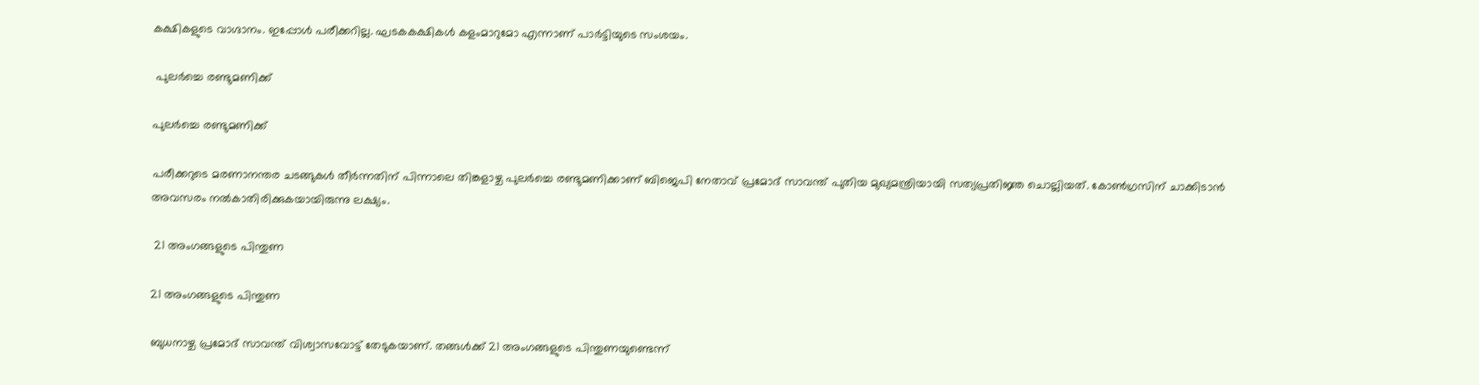കക്ഷികളുടെ വാഗ്ദാനം. ഇപ്പോള്‍ പരീക്കറില്ല. ഘടകകക്ഷികള്‍ കളംമാറുമോ എന്നാണ് പാര്‍ട്ടിയുടെ സംശയം.

 പുലര്‍ച്ചെ രണ്ടുമണിക്ക്

പുലര്‍ച്ചെ രണ്ടുമണിക്ക്

പരീക്കറുടെ മരണാനന്തര ചടങ്ങുകള്‍ തീര്‍ന്നതിന് പിന്നാലെ തിങ്കളാഴ്ച പുലര്‍ച്ചെ രണ്ടുമണിക്കാണ് ബിജെപി നേതാവ് പ്രമോദ് സാവന്ത് പുതിയ മുഖ്യമന്ത്രിയായി സത്യപ്രതിജ്ഞ ചൊല്ലിയത്. കോണ്‍ഗ്രസിന് ചാക്കിടാന്‍ അവസരം നല്‍കാതിരിക്കുകയായിരുന്നു ലക്ഷ്യം.

 21 അംഗങ്ങളുടെ പിന്തുണ

21 അംഗങ്ങളുടെ പിന്തുണ

ബുധനാഴ്ച പ്രമോദ് സാവന്ത് വിശ്വാസവോട്ട് തേടുകയാണ്. തങ്ങള്‍ക്ക് 21 അംഗങ്ങളുടെ പിന്തുണയുണ്ടെന്ന്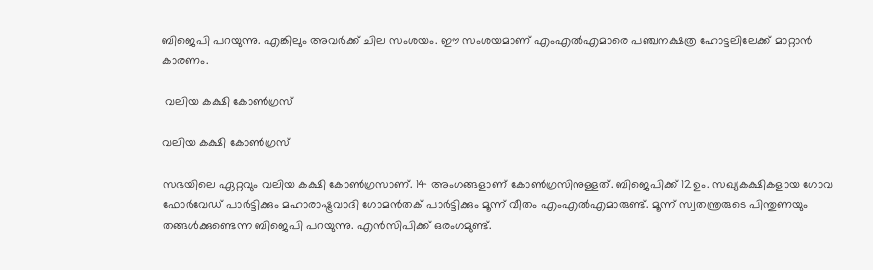ബിജെപി പറയുന്നു. എങ്കിലും അവര്‍ക്ക് ചില സംശയം. ഈ സംശയമാണ് എംഎല്‍എമാരെ പഞ്ചനക്ഷത്ര ഹോട്ടലിലേക്ക് മാറ്റാന്‍ കാരണം.

 വലിയ കക്ഷി കോണ്‍ഗ്രസ്

വലിയ കക്ഷി കോണ്‍ഗ്രസ്

സഭയിലെ ഏറ്റവും വലിയ കക്ഷി കോണ്‍ഗ്രസാണ്. 14 അംഗങ്ങളാണ് കോണ്‍ഗ്രസിനുള്ളത്. ബിജെപിക്ക് 12ഉം. സഖ്യകക്ഷികളായ ഗോവ ഫോര്‍വേഡ് പാര്‍ട്ടിക്കും മഹാരാഷ്ട്രവാദി ഗോമന്‍തക് പാര്‍ട്ടിക്കും മൂന്ന് വീതം എംഎല്‍എമാരുണ്ട്. മൂന്ന് സ്വതന്ത്രരുടെ പിന്തുണയും തങ്ങള്‍ക്കുണ്ടെന്ന ബിജെപി പറയുന്നു. എന്‍സിപിക്ക് ഒരംഗമുണ്ട്.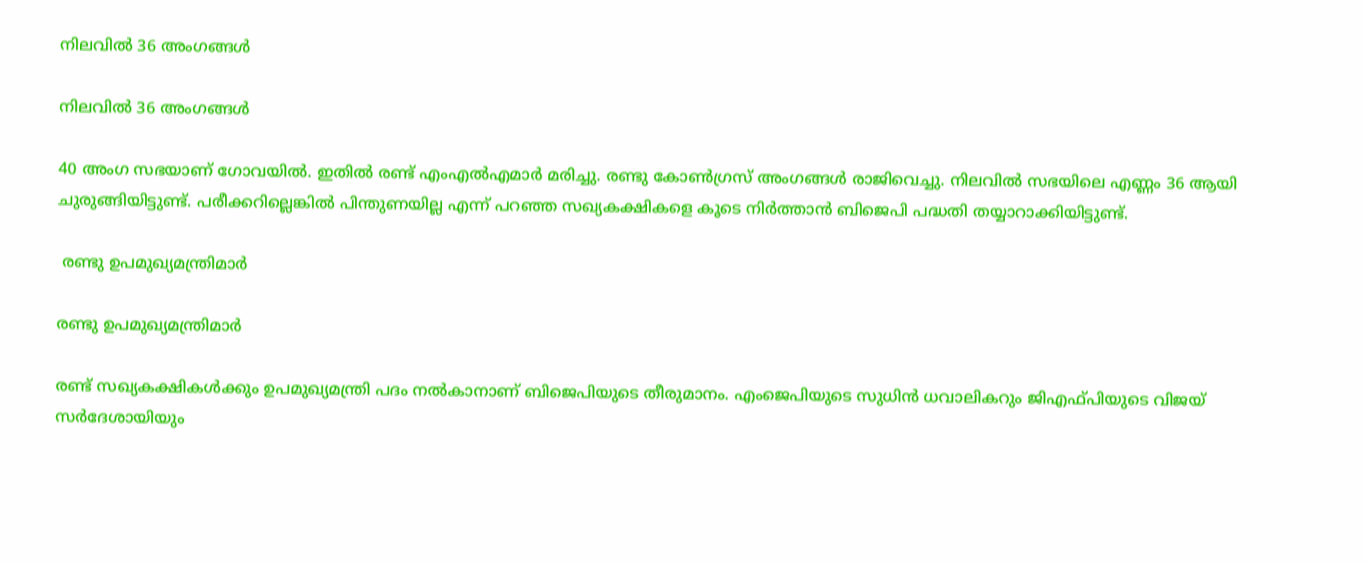നിലവില്‍ 36 അംഗങ്ങള്‍

നിലവില്‍ 36 അംഗങ്ങള്‍

40 അംഗ സഭയാണ് ഗോവയില്‍. ഇതില്‍ രണ്ട് എംഎല്‍എമാര്‍ മരിച്ചു. രണ്ടു കോണ്‍ഗ്രസ് അംഗങ്ങള്‍ രാജിവെച്ചു. നിലവില്‍ സഭയിലെ എണ്ണം 36 ആയി ചുരുങ്ങിയിട്ടുണ്ട്. പരീക്കറില്ലെങ്കില്‍ പിന്തുണയില്ല എന്ന് പറഞ്ഞ സഖ്യകക്ഷികളെ കൂടെ നിര്‍ത്താന്‍ ബിജെപി പദ്ധതി തയ്യാറാക്കിയിട്ടുണ്ട്.

 രണ്ടു ഉപമുഖ്യമന്ത്രിമാര്‍

രണ്ടു ഉപമുഖ്യമന്ത്രിമാര്‍

രണ്ട് സഖ്യകക്ഷികള്‍ക്കും ഉപമുഖ്യമന്ത്രി പദം നല്‍കാനാണ് ബിജെപിയുടെ തീരുമാനം. എംജെപിയുടെ സുധിന്‍ ധവാലികറും ജിഎഫ്പിയുടെ വിജയ് സര്‍ദേശായിയും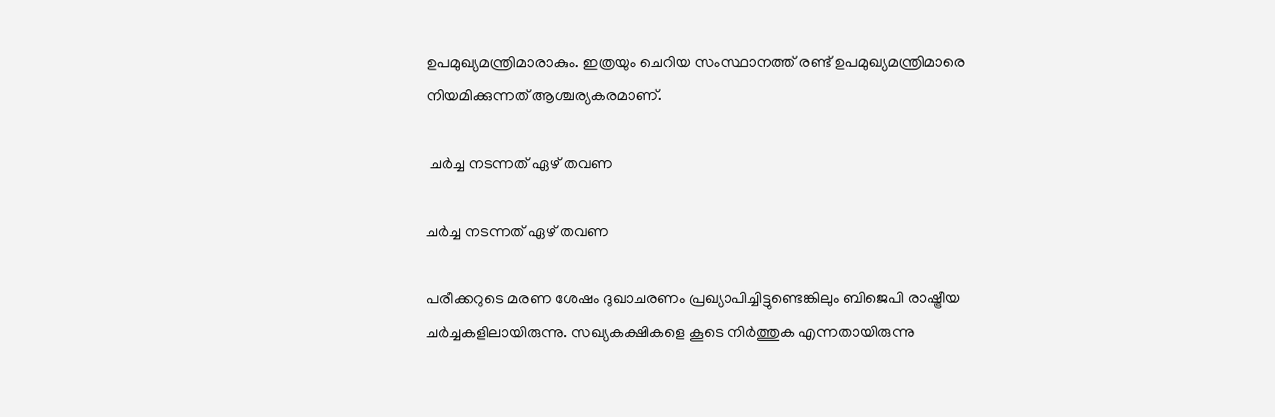ഉപമുഖ്യമന്ത്രിമാരാകും. ഇത്രയും ചെറിയ സംസ്ഥാനത്ത് രണ്ട് ഉപമുഖ്യമന്ത്രിമാരെ നിയമിക്കുന്നത് ആശ്ചര്യകരമാണ്.

 ചര്‍ച്ച നടന്നത് ഏഴ് തവണ

ചര്‍ച്ച നടന്നത് ഏഴ് തവണ

പരീക്കറുടെ മരണ ശേഷം ദുഖാചരണം പ്രഖ്യാപിച്ചിട്ടുണ്ടെങ്കിലും ബിജെപി രാഷ്ട്രീയ ചര്‍ച്ചകളിലായിരുന്നു. സഖ്യകക്ഷികളെ കൂടെ നിര്‍ത്തുക എന്നതായിരുന്നു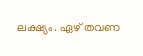ലക്ഷ്യം. ഏഴ് തവണ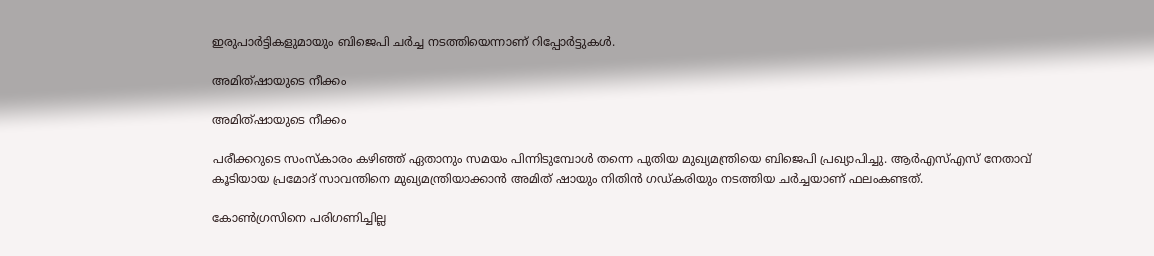ഇരുപാര്‍ട്ടികളുമായും ബിജെപി ചര്‍ച്ച നടത്തിയെന്നാണ് റിപ്പോര്‍ട്ടുകള്‍.

അമിത്ഷായുടെ നീക്കം

അമിത്ഷായുടെ നീക്കം

പരീക്കറുടെ സംസ്‌കാരം കഴിഞ്ഞ് ഏതാനും സമയം പിന്നിടുമ്പോള്‍ തന്നെ പുതിയ മുഖ്യമന്ത്രിയെ ബിജെപി പ്രഖ്യാപിച്ചു. ആര്‍എസ്എസ് നേതാവ് കൂടിയായ പ്രമോദ് സാവന്തിനെ മുഖ്യമന്ത്രിയാക്കാന്‍ അമിത് ഷായും നിതിന്‍ ഗഡ്കരിയും നടത്തിയ ചര്‍ച്ചയാണ് ഫലംകണ്ടത്.

കോണ്‍ഗ്രസിനെ പരിഗണിച്ചില്ല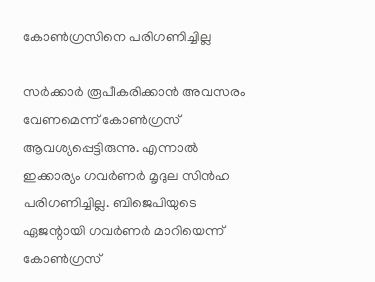കോണ്‍ഗ്രസിനെ പരിഗണിച്ചില്ല

സര്‍ക്കാര്‍ രൂപീകരിക്കാന്‍ അവസരം വേണമെന്ന് കോണ്‍ഗ്രസ് ആവശ്യപ്പെട്ടിരുന്നു. എന്നാല്‍ ഇക്കാര്യം ഗവര്‍ണര്‍ മൃദുല സിന്‍ഹ പരിഗണിച്ചില്ല. ബിജെപിയുടെ ഏജന്റായി ഗവര്‍ണര്‍ മാറിയെന്ന് കോണ്‍ഗ്രസ്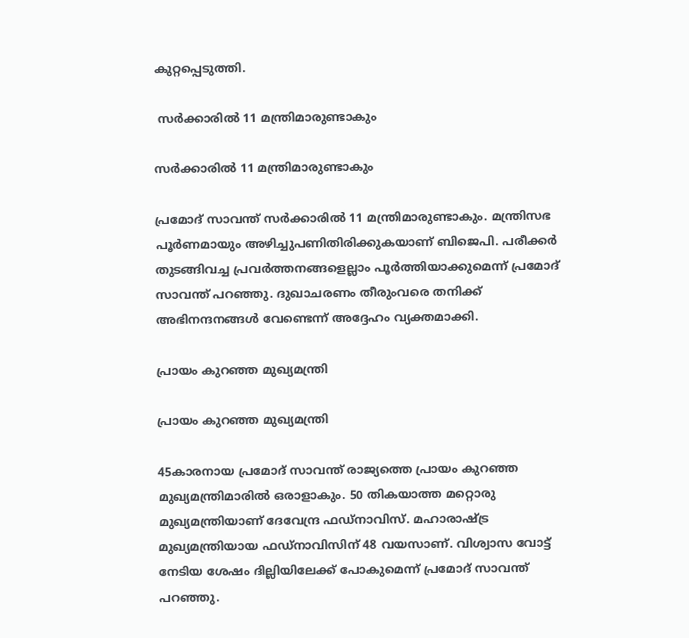കുറ്റപ്പെടുത്തി.

 സര്‍ക്കാരില്‍ 11 മന്ത്രിമാരുണ്ടാകും

സര്‍ക്കാരില്‍ 11 മന്ത്രിമാരുണ്ടാകും

പ്രമോദ് സാവന്ത് സര്‍ക്കാരില്‍ 11 മന്ത്രിമാരുണ്ടാകും. മന്ത്രിസഭ പൂര്‍ണമായും അഴിച്ചുപണിതിരിക്കുകയാണ് ബിജെപി. പരീക്കര്‍ തുടങ്ങിവച്ച പ്രവര്‍ത്തനങ്ങളെല്ലാം പൂര്‍ത്തിയാക്കുമെന്ന് പ്രമോദ് സാവന്ത് പറഞ്ഞു. ദുഖാചരണം തീരുംവരെ തനിക്ക് അഭിനന്ദനങ്ങള്‍ വേണ്ടെന്ന് അദ്ദേഹം വ്യക്തമാക്കി.

പ്രായം കുറഞ്ഞ മുഖ്യമന്ത്രി

പ്രായം കുറഞ്ഞ മുഖ്യമന്ത്രി

45കാരനായ പ്രമോദ് സാവന്ത് രാജ്യത്തെ പ്രായം കുറഞ്ഞ മുഖ്യമന്ത്രിമാരില്‍ ഒരാളാകും. 50 തികയാത്ത മറ്റൊരു മുഖ്യമന്ത്രിയാണ് ദേവേന്ദ്ര ഫഡ്‌നാവിസ്. മഹാരാഷ്ട്ര മുഖ്യമന്ത്രിയായ ഫഡ്‌നാവിസിന് 48 വയസാണ്. വിശ്വാസ വോട്ട് നേടിയ ശേഷം ദില്ലിയിലേക്ക് പോകുമെന്ന് പ്രമോദ് സാവന്ത് പറഞ്ഞു.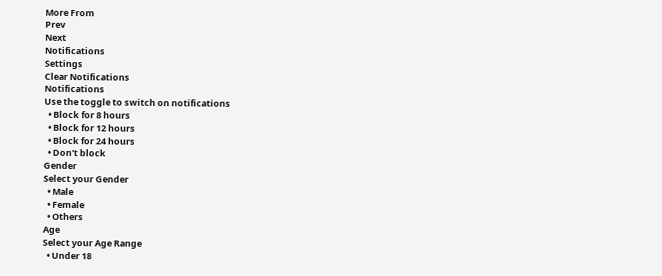More From
Prev
Next
Notifications
Settings
Clear Notifications
Notifications
Use the toggle to switch on notifications
  • Block for 8 hours
  • Block for 12 hours
  • Block for 24 hours
  • Don't block
Gender
Select your Gender
  • Male
  • Female
  • Others
Age
Select your Age Range
  • Under 18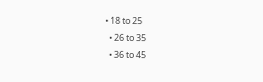• 18 to 25
  • 26 to 35
  • 36 to 45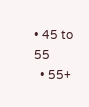• 45 to 55
  • 55+